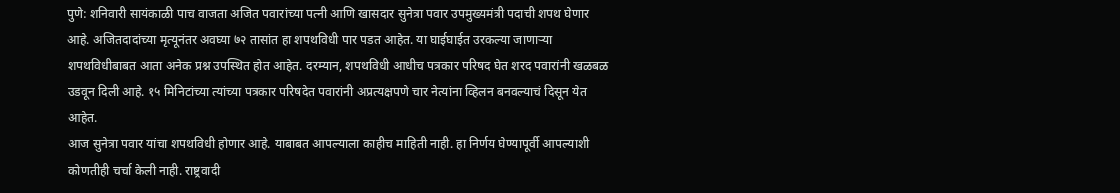पुणे: शनिवारी सायंकाळी पाच वाजता अजित पवारांच्या पत्नी आणि खासदार सुनेत्रा पवार उपमुख्यमंत्री पदाची शपथ घेणार आहे. अजितदादांच्या मृत्यूनंतर अवघ्या ७२ तासांत हा शपथविधी पार पडत आहेत. या घाईघाईत उरकल्या जाणाऱ्या शपथविधीबाबत आता अनेक प्रश्न उपस्थित होत आहेत. दरम्यान, शपथविधी आधीच पत्रकार परिषद घेत शरद पवारांनी खळबळ उडवून दिली आहे. १५ मिनिटांच्या त्यांच्या पत्रकार परिषदेत पवारांनी अप्रत्यक्षपणे चार नेत्यांना व्हिलन बनवल्याचं दिसून येत आहेत.
आज सुनेत्रा पवार यांचा शपथविधी होणार आहे. याबाबत आपल्याला काहीच माहिती नाही. हा निर्णय घेण्यापूर्वी आपल्याशी कोणतीही चर्चा केली नाही. राष्ट्रवादी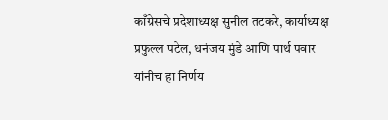काँग्रेसचे प्रदेशाध्यक्ष सुनील तटकरे, कार्याध्यक्ष प्रफुल्ल पटेल, धनंजय मुंडे आणि पार्थ पवार यांनीच हा निर्णय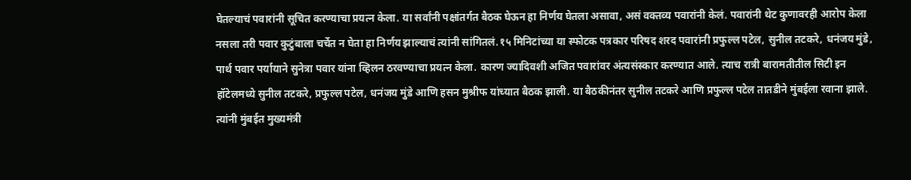घेतल्याचं पवारांनी सूचित करण्याचा प्रयत्न केला. या सर्वांनी पक्षांतर्गत बैठक घेऊन हा निर्णय घेतला असावा, असं वक्तव्य पवारांनी केलं. पवारांनी थेट कुणावरही आरोप केला नसला तरी पवार कुटुंबाला चर्चेत न घेता हा निर्णय झाल्याचं त्यांनी सांगितलं.१५ मिनिटांच्या या स्फोटक पत्रकार परिषद शरद पवारांनी प्रफुल्ल पटेल, सुनील तटकरे, धनंजय मुंडे, पार्थ पवार पर्यायाने सुनेत्रा पवार यांना व्हिलन ठरवण्याचा प्रयत्न केला. कारण ज्यादिवशी अजित पवारांवर अंत्यसंस्कार करण्यात आले. त्याच रात्री बारामतीतील सिटी इन हॉटेलमध्ये सुनील तटकरे, प्रफुल्ल पटेल, धनंजय मुंडे आणि हसन मुश्रीफ यांच्यात बैठक झाली. या बैठकीनंतर सुनील तटकरे आणि प्रफुल्ल पटेल तातडीने मुंबईला रवाना झाले. त्यांनी मुंबईत मुख्यमंत्री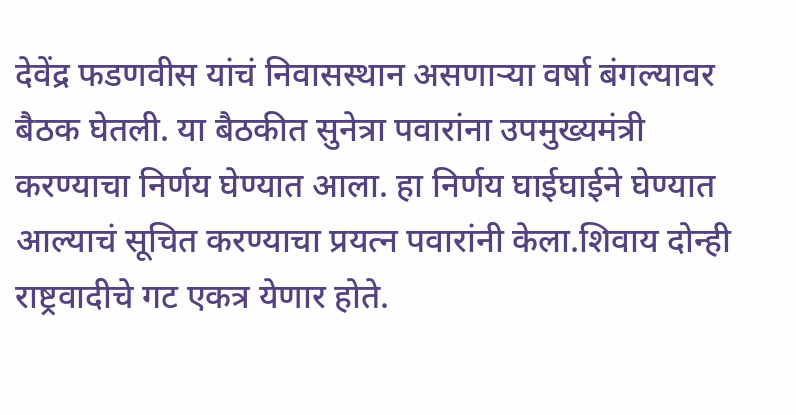देवेंद्र फडणवीस यांचं निवासस्थान असणाऱ्या वर्षा बंगल्यावर बैठक घेतली. या बैठकीत सुनेत्रा पवारांना उपमुख्यमंत्री करण्याचा निर्णय घेण्यात आला. हा निर्णय घाईघाईने घेण्यात आल्याचं सूचित करण्याचा प्रयत्न पवारांनी केला.शिवाय दोन्ही राष्ट्रवादीचे गट एकत्र येणार होते.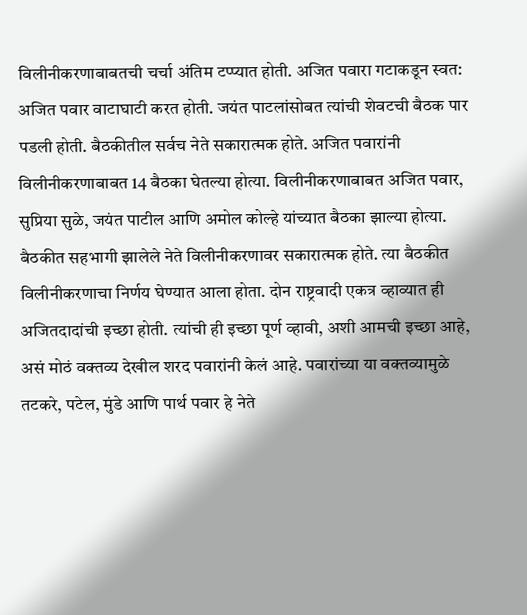विलीनीकरणाबाबतची चर्चा अंतिम टप्प्यात होती. अजित पवारा गटाकडून स्वत: अजित पवार वाटाघाटी करत होती. जयंत पाटलांसोबत त्यांची शेवटची बैठक पार पडली होती. बैठकीतील सर्वच नेते सकारात्मक होते. अजित पवारांनी विलीनीकरणाबाबत 14 बैठका घेतल्या होत्या. विलीनीकरणाबाबत अजित पवार, सुप्रिया सुळे, जयंत पाटील आणि अमोल कोल्हे यांच्यात बैठका झाल्या होत्या. बैठकीत सहभागी झालेले नेते विलीनीकरणावर सकारात्मक होते. त्या बैठकीत विलीनीकरणाचा निर्णय घेण्यात आला होता. दोन राष्ट्रवादी एकत्र व्हाव्यात ही अजितदादांची इच्छा होती. त्यांची ही इच्छा पूर्ण व्हावी, अशी आमची इच्छा आहे, असं मोठं वक्तव्य देखील शरद पवारांनी केलं आहे. पवारांच्या या वक्तव्यामुळे तटकरे, पटेल, मुंडे आणि पार्थ पवार हे नेते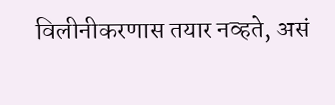विलीनीकरणास तयार नव्हते, असं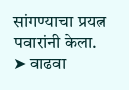सांगण्याचा प्रयत्न पवारांनी केला.
➤ वाढवा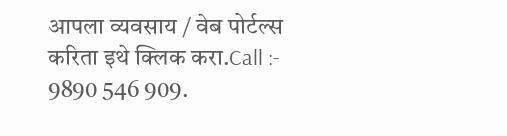आपला व्यवसाय / वेब पोर्टल्स करिता इथे क्लिक करा.Call :- 9890 546 909.